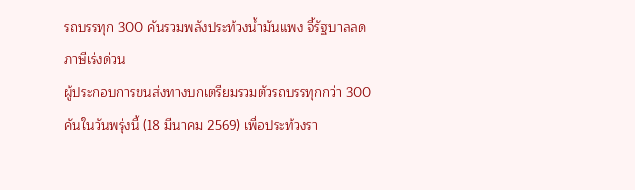รถบรรทุก 300 คันรวมพลังประท้วงน้ำมันแพง จี้รัฐบาลลดภาษีเร่งด่วน
ผู้ประกอบการขนส่งทางบกเตรียมรวมตัวรถบรรทุกกว่า 300 คันในวันพรุ่งนี้ (18 มีนาคม 2569) เพื่อประท้วงรา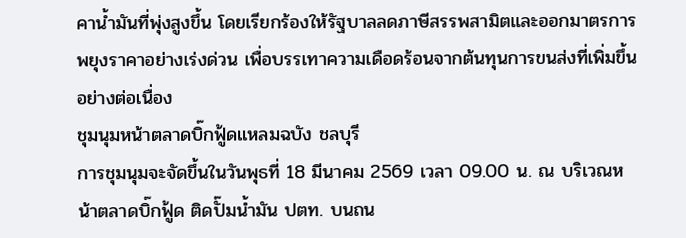คาน้ำมันที่พุ่งสูงขึ้น โดยเรียกร้องให้รัฐบาลลดภาษีสรรพสามิตและออกมาตรการพยุงราคาอย่างเร่งด่วน เพื่อบรรเทาความเดือดร้อนจากต้นทุนการขนส่งที่เพิ่มขึ้นอย่างต่อเนื่อง
ชุมนุมหน้าตลาดบิ๊กฟู้ดแหลมฉบัง ชลบุรี
การชุมนุมจะจัดขึ้นในวันพุธที่ 18 มีนาคม 2569 เวลา 09.00 น. ณ บริเวณหน้าตลาดบิ๊กฟู้ด ติดปั๊มน้ำมัน ปตท. บนถน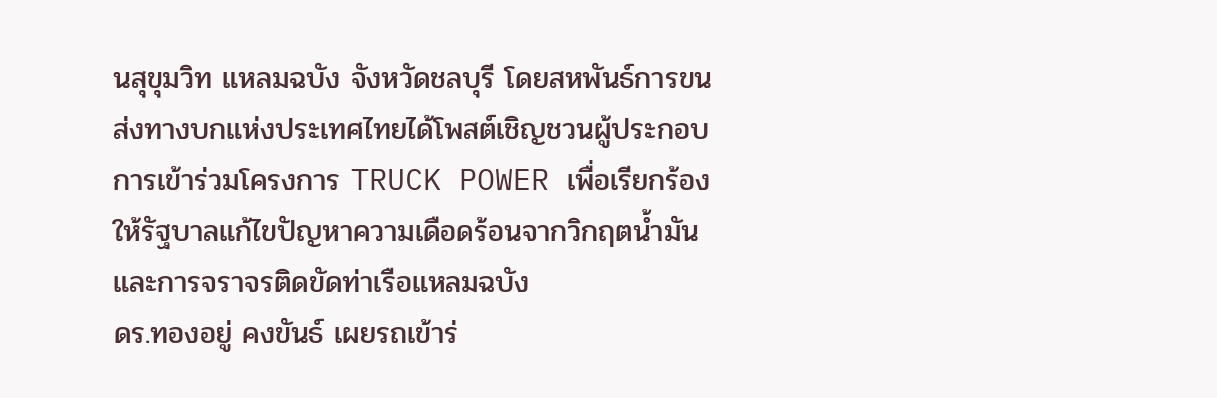นสุขุมวิท แหลมฉบัง จังหวัดชลบุรี โดยสหพันธ์การขนส่งทางบกแห่งประเทศไทยได้โพสต์เชิญชวนผู้ประกอบการเข้าร่วมโครงการ TRUCK POWER เพื่อเรียกร้องให้รัฐบาลแก้ไขปัญหาความเดือดร้อนจากวิกฤตน้ำมันและการจราจรติดขัดท่าเรือแหลมฉบัง
ดร.ทองอยู่ คงขันธ์ เผยรถเข้าร่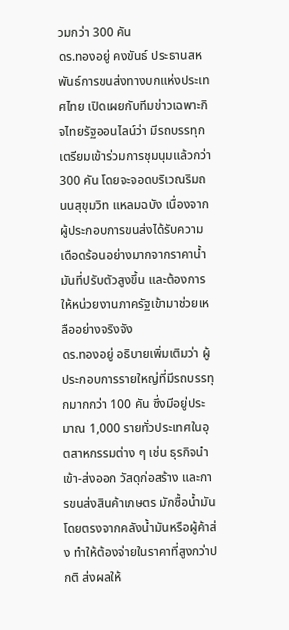วมกว่า 300 คัน
ดร.ทองอยู่ คงขันธ์ ประธานสหพันธ์การขนส่งทางบกแห่งประเทศไทย เปิดเผยกับทีมข่าวเฉพาะกิจไทยรัฐออนไลน์ว่า มีรถบรรทุกเตรียมเข้าร่วมการชุมนุมแล้วกว่า 300 คัน โดยจะจอดบริเวณริมถนนสุขุมวิท แหลมฉบัง เนื่องจากผู้ประกอบการขนส่งได้รับความเดือดร้อนอย่างมากจากราคาน้ำมันที่ปรับตัวสูงขึ้น และต้องการให้หน่วยงานภาครัฐเข้ามาช่วยเหลืออย่างจริงจัง
ดร.ทองอยู่ อธิบายเพิ่มเติมว่า ผู้ประกอบการรายใหญ่ที่มีรถบรรทุกมากกว่า 100 คัน ซึ่งมีอยู่ประมาณ 1,000 รายทั่วประเทศในอุตสาหกรรมต่าง ๆ เช่น ธุรกิจนำเข้า-ส่งออก วัสดุก่อสร้าง และการขนส่งสินค้าเกษตร มักซื้อน้ำมันโดยตรงจากคลังน้ำมันหรือผู้ค้าส่ง ทำให้ต้องจ่ายในราคาที่สูงกว่าปกติ ส่งผลให้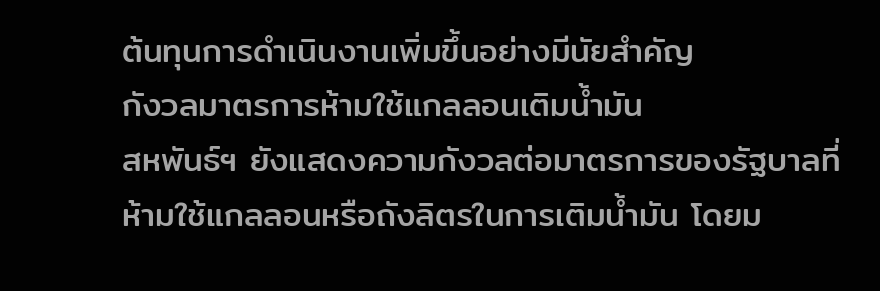ต้นทุนการดำเนินงานเพิ่มขึ้นอย่างมีนัยสำคัญ
กังวลมาตรการห้ามใช้แกลลอนเติมน้ำมัน
สหพันธ์ฯ ยังแสดงความกังวลต่อมาตรการของรัฐบาลที่ห้ามใช้แกลลอนหรือถังลิตรในการเติมน้ำมัน โดยม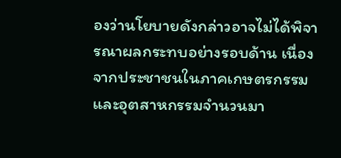องว่านโยบายดังกล่าวอาจไม่ได้พิจารณาผลกระทบอย่างรอบด้าน เนื่องจากประชาชนในภาคเกษตรกรรมและอุตสาหกรรมจำนวนมา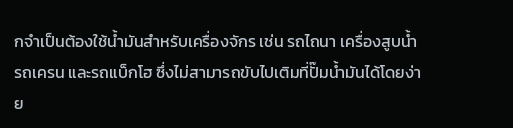กจำเป็นต้องใช้น้ำมันสำหรับเครื่องจักร เช่น รถไถนา เครื่องสูบน้ำ รถเครน และรถแบ็กโฮ ซึ่งไม่สามารถขับไปเติมที่ปั๊มน้ำมันได้โดยง่าย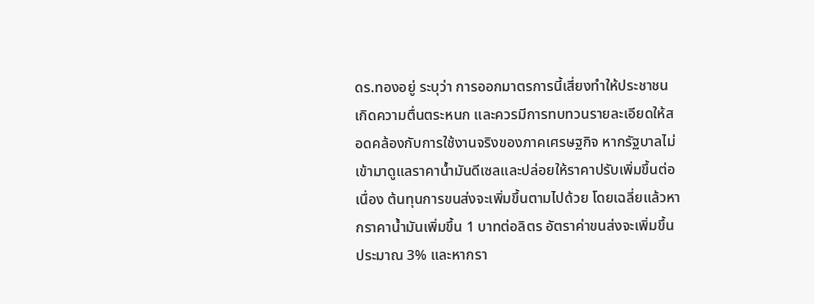ดร.ทองอยู่ ระบุว่า การออกมาตรการนี้เสี่ยงทำให้ประชาชนเกิดความตื่นตระหนก และควรมีการทบทวนรายละเอียดให้สอดคล้องกับการใช้งานจริงของภาคเศรษฐกิจ หากรัฐบาลไม่เข้ามาดูแลราคาน้ำมันดีเซลและปล่อยให้ราคาปรับเพิ่มขึ้นต่อเนื่อง ต้นทุนการขนส่งจะเพิ่มขึ้นตามไปด้วย โดยเฉลี่ยแล้วหากราคาน้ำมันเพิ่มขึ้น 1 บาทต่อลิตร อัตราค่าขนส่งจะเพิ่มขึ้นประมาณ 3% และหากรา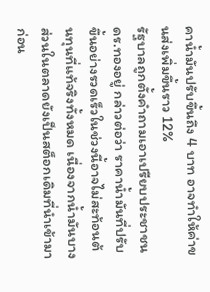คาน้ำมันปรับขึ้นถึง 4 บาท อาจทำให้ค่าขนส่งเพิ่มขึ้นราว 12%
รัฐบาลถูกตั้งคำถามเอาเปรียบประชาชน
ดร.ทองอยู่ กล่าวต่อว่า ราคาน้ำมันที่ปรับขึ้นอย่างรวดเร็วในช่วงนี้อาจไม่สะท้อนต้นทุนที่แท้จริงทั้งหมด เนื่องจากน้ำมันบางส่วนในตลาดยังเป็นสต็อกเดิมที่นำเข้ามาก่อน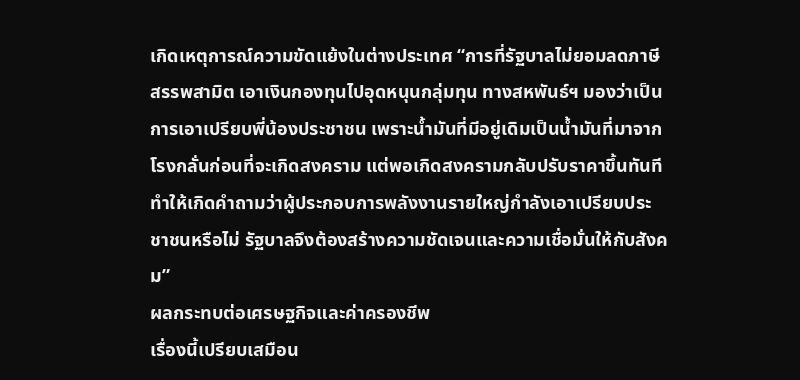เกิดเหตุการณ์ความขัดแย้งในต่างประเทศ “การที่รัฐบาลไม่ยอมลดภาษีสรรพสามิต เอาเงินกองทุนไปอุดหนุนกลุ่มทุน ทางสหพันธ์ฯ มองว่าเป็นการเอาเปรียบพี่น้องประชาชน เพราะน้ำมันที่มีอยู่เดิมเป็นน้ำมันที่มาจากโรงกลั่นก่อนที่จะเกิดสงคราม แต่พอเกิดสงครามกลับปรับราคาขึ้นทันที ทำให้เกิดคำถามว่าผู้ประกอบการพลังงานรายใหญ่กำลังเอาเปรียบประชาชนหรือไม่ รัฐบาลจึงต้องสร้างความชัดเจนและความเชื่อมั่นให้กับสังคม”
ผลกระทบต่อเศรษฐกิจและค่าครองชีพ
เรื่องนี้เปรียบเสมือน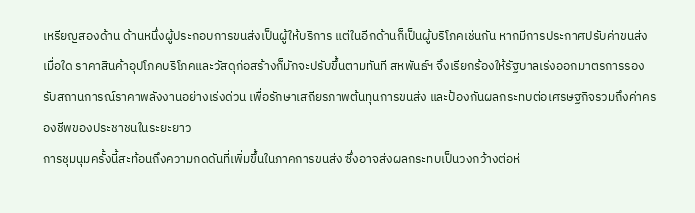เหรียญสองด้าน ด้านหนึ่งผู้ประกอบการขนส่งเป็นผู้ให้บริการ แต่ในอีกด้านก็เป็นผู้บริโภคเช่นกัน หากมีการประกาศปรับค่าขนส่งเมื่อใด ราคาสินค้าอุปโภคบริโภคและวัสดุก่อสร้างก็มักจะปรับขึ้นตามทันที สหพันธ์ฯ จึงเรียกร้องให้รัฐบาลเร่งออกมาตรการรองรับสถานการณ์ราคาพลังงานอย่างเร่งด่วน เพื่อรักษาเสถียรภาพต้นทุนการขนส่ง และป้องกันผลกระทบต่อเศรษฐกิจรวมถึงค่าครองชีพของประชาชนในระยะยาว
การชุมนุมครั้งนี้สะท้อนถึงความกดดันที่เพิ่มขึ้นในภาคการขนส่ง ซึ่งอาจส่งผลกระทบเป็นวงกว้างต่อห่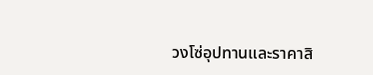วงโซ่อุปทานและราคาสิ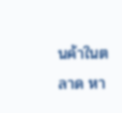นค้าในตลาด หา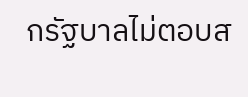กรัฐบาลไม่ตอบส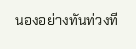นองอย่างทันท่วงที